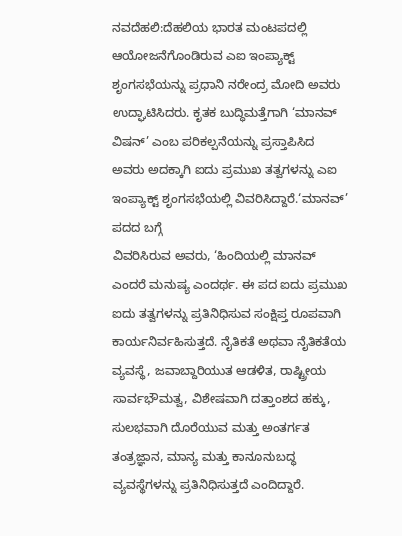ನವದೆಹಲಿ:ದೆಹಲಿಯ ಭಾರತ ಮಂಟಪದಲ್ಲಿ ಆಯೋಜನೆಗೊಂಡಿರುವ ಎಐ ಇಂಪ್ಯಾಕ್ಟ್ ಶೃಂಗಸಭೆಯನ್ನು ಪ್ರಧಾನಿ ನರೇಂದ್ರ ಮೋದಿ ಅವರು ಉದ್ಘಾಟಿಸಿದರು. ಕೃತಕ ಬುದ್ಧಿಮತ್ತೆಗಾಗಿ ‘ಮಾನವ್ ವಿಷನ್’ ಎಂಬ ಪರಿಕಲ್ಪನೆಯನ್ನು ಪ್ರಸ್ತಾಪಿಸಿದ ಅವರು ಅದಕ್ಕಾಗಿ ಐದು ಪ್ರಮುಖ ತತ್ವಗಳನ್ನು ಎಐ ಇಂಪ್ಯಾಕ್ಟ್ ಶೃಂಗಸಭೆಯಲ್ಲಿ ವಿವರಿಸಿದ್ದಾರೆ.‘ಮಾನವ್’ ಪದದ ಬಗ್ಗೆ
ವಿವರಿಸಿರುವ ಅವರು, ‘ಹಿಂದಿಯಲ್ಲಿ ಮಾನವ್ ಎಂದರೆ ಮನುಷ್ಯ ಎಂದರ್ಥ. ಈ ಪದ ಐದು ಪ್ರಮುಖ ಐದು ತತ್ವಗಳನ್ನು ಪ್ರತಿನಿಧಿಸುವ ಸಂಕ್ಷಿಪ್ತ ರೂಪವಾಗಿ ಕಾರ್ಯನಿರ್ವಹಿಸುತ್ತದೆ. ನೈತಿಕತೆ ಅಥವಾ ನೈತಿಕತೆಯ ವ್ಯವಸ್ಥೆ, ಜವಾಬ್ದಾರಿಯುತ ಆಡಳಿತ, ರಾಷ್ಟ್ರೀಯ ಸಾರ್ವಭೌಮತ್ವ, ವಿಶೇಷವಾಗಿ ದತ್ತಾಂಶದ ಹಕ್ಕು, ಸುಲಭವಾಗಿ ದೊರೆಯುವ ಮತ್ತು ಅಂತರ್ಗತ ತಂತ್ರಜ್ಞಾನ, ಮಾನ್ಯ ಮತ್ತು ಕಾನೂನುಬದ್ಧ ವ್ಯವಸ್ಥೆಗಳನ್ನು ಪ್ರತಿನಿಧಿಸುತ್ತದೆ ಎಂದಿದ್ದಾರೆ.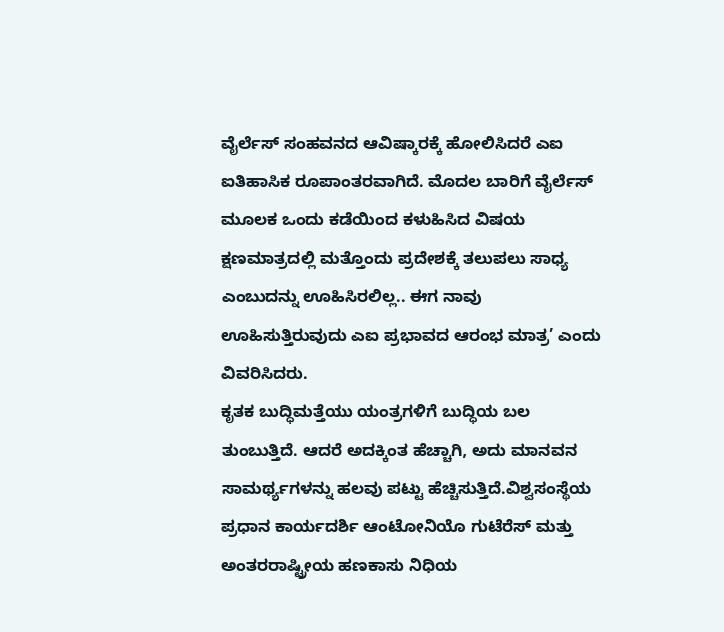ವೈರ್ಲೆಸ್ ಸಂಹವನದ ಆವಿಷ್ಕಾರಕ್ಕೆ ಹೋಲಿಸಿದರೆ ಎಐ ಐತಿಹಾಸಿಕ ರೂಪಾಂತರವಾಗಿದೆ. ಮೊದಲ ಬಾರಿಗೆ ವೈರ್ಲೆಸ್ ಮೂಲಕ ಒಂದು ಕಡೆಯಿಂದ ಕಳುಹಿಸಿದ ವಿಷಯ ಕ್ಷಣಮಾತ್ರದಲ್ಲಿ ಮತ್ತೊಂದು ಪ್ರದೇಶಕ್ಕೆ ತಲುಪಲು ಸಾಧ್ಯ ಎಂಬುದನ್ನು ಊಹಿಸಿರಲಿಲ್ಲ.. ಈಗ ನಾವು ಊಹಿಸುತ್ತಿರುವುದು ಎಐ ಪ್ರಭಾವದ ಆರಂಭ ಮಾತ್ರ’ ಎಂದು ವಿವರಿಸಿದರು.
ಕೃತಕ ಬುದ್ಧಿಮತ್ತೆಯು ಯಂತ್ರಗಳಿಗೆ ಬುದ್ಧಿಯ ಬಲ ತುಂಬುತ್ತಿದೆ. ಆದರೆ ಅದಕ್ಕಿಂತ ಹೆಚ್ಚಾಗಿ, ಅದು ಮಾನವನ ಸಾಮರ್ಥ್ಯಗಳನ್ನು ಹಲವು ಪಟ್ಟು ಹೆಚ್ಚಿಸುತ್ತಿದೆ.ವಿಶ್ವಸಂಸ್ಥೆಯ ಪ್ರಧಾನ ಕಾರ್ಯದರ್ಶಿ ಆಂಟೋನಿಯೊ ಗುಟೆರೆಸ್ ಮತ್ತು ಅಂತರರಾಷ್ಟ್ರೀಯ ಹಣಕಾಸು ನಿಧಿಯ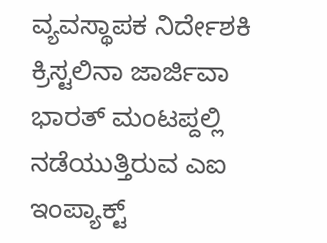ವ್ಯವಸ್ಥಾಪಕ ನಿರ್ದೇಶಕಿ ಕ್ರಿಸ್ಟಲಿನಾ ಜಾರ್ಜಿವಾ ಭಾರತ್ ಮಂಟಪ್ದಲ್ಲಿ ನಡೆಯುತ್ತಿರುವ ಎಐ ಇಂಪ್ಯಾಕ್ಟ್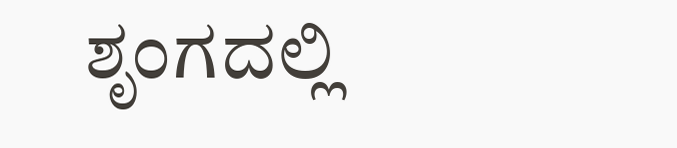ಶೃಂಗದಲ್ಲಿ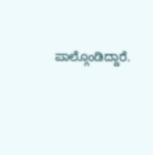ಪಾಲ್ಗೊಂಡಿದ್ದಾರೆ.